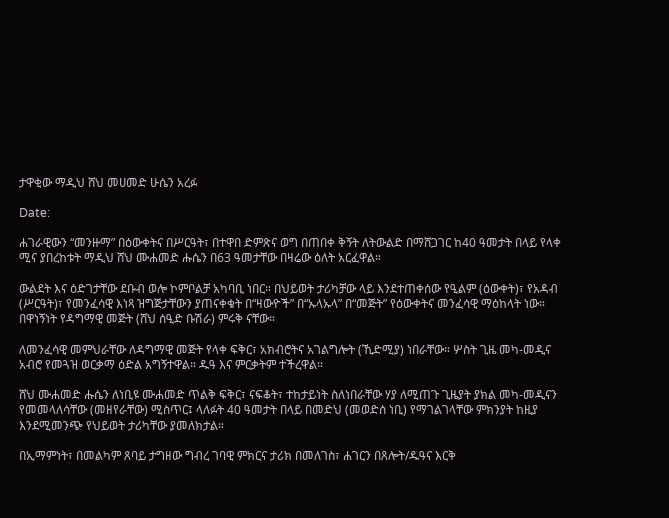ታዋቂው ማዲህ ሸህ መሀመድ ሁሴን አረፉ

Date:

ሐገራዊውን “መንዙማ” በዕውቀትና በሥርዓት፣ በተዋበ ድምጽና ወግ በጠበቀ ቅኝት ለትውልድ በማሸጋገር ከ40 ዓመታት በላይ የላቀ ሚና ያበረከቱት ማዲህ ሸህ ሙሐመድ ሑሴን በ63 ዓመታቸው በዛሬው ዕለት አርፈዋል።

ውልደት እና ዕድገታቸው ደቡብ ወሎ ኮምቦልቻ አካባቢ ነበር። በህይወት ታሪካቻው ላይ እንደተጠቀሰው የዒልም (ዕውቀት)፣ የአዳብ (ሥርዓት)፣ የመንፈሳዊ እነጻ ዝግጅታቸውን ያጠናቀቁት በ“ዛውዮች” በ“ኡላኡላ” በ“መጅት” የዕውቀትና መንፈሳዊ ማዕከላት ነው። በዋነኝነት የዳግማዊ መጅት (ሸህ ሰዒድ ቡሽራ) ምሩቅ ናቸው።

ለመንፈሳዊ መምህራቸው ለዳግማዊ መጅት የላቀ ፍቅር፣ አክብሮትና አገልግሎት (ኺድሚያ) ነበራቸው። ሦስት ጊዜ መካ-መዲና አብሮ የመጓዝ ወርቃማ ዕድል አግኝተዋል። ዱዓ እና ምርቃትም ተችረዋል።

ሸህ ሙሐመድ ሑሴን ለነቢዩ ሙሐመድ ጥልቅ ፍቅር፣ ናፍቆት፣ ተከታይነት ስለነበራቸው ሃያ ለሚጠጉ ጊዜያት ያክል መካ-መዲናን የመመላለሳቸው (መዘየራቸው) ሚስጥር፤ ላለፉት 40 ዓመታት በላይ በመድህ (መወድሰ ነቢ) የማገልገላቸው ምክንያት ከዚያ እንደሚመንጭ የህይወት ታሪካቸው ያመለክታል።

በኢማምነት፣ በመልካም ጸባይ ታግዘው ግብረ ገባዊ ምክርና ታሪክ በመለገስ፣ ሐገርን በጸሎት/ዱዓና እርቅ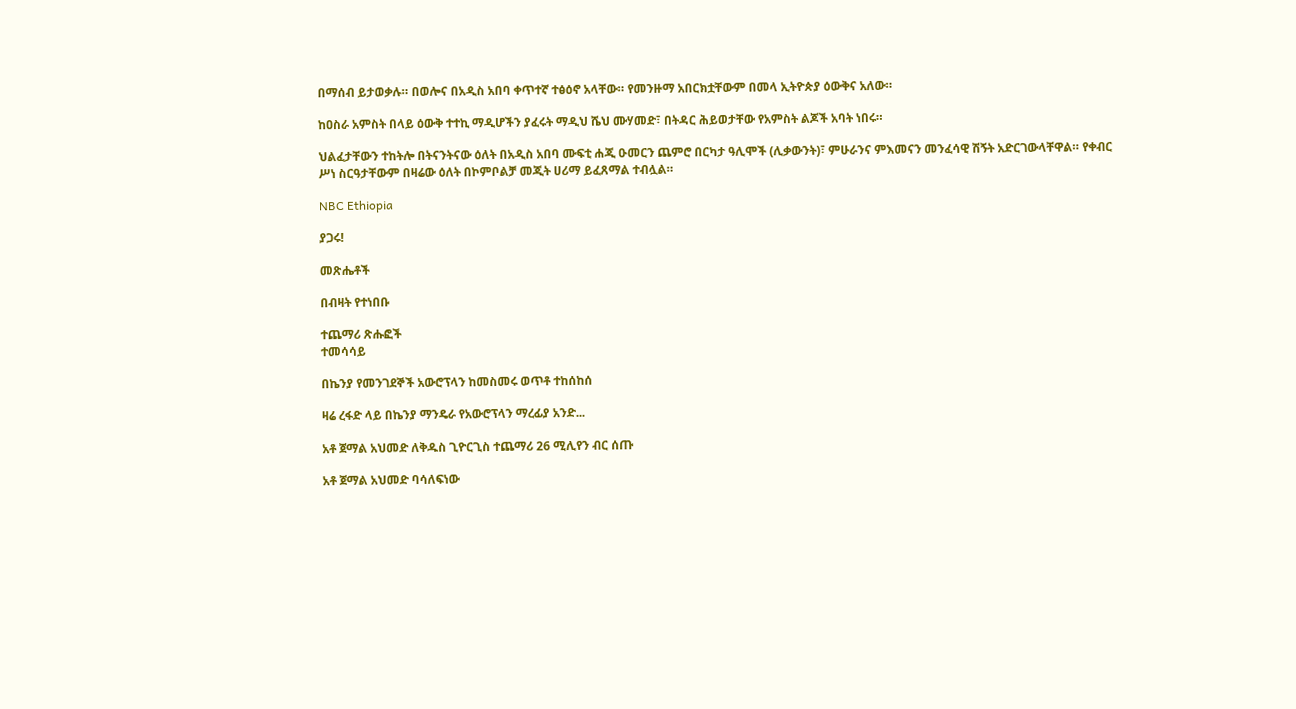በማሰብ ይታወቃሉ። በወሎና በአዲስ አበባ ቀጥተኛ ተፅዕኖ አላቸው። የመንዙማ አበርክቷቸውም በመላ ኢትዮጵያ ዕውቅና አለው።

ከዐስራ አምስት በላይ ዕውቅ ተተኪ ማዲሆችን ያፈሩት ማዲህ ሼህ ሙሃመድ፣ በትዳር ሕይወታቸው የአምስት ልጆች አባት ነበሩ።

ህልፈታቸውን ተከትሎ በትናንትናው ዕለት በአዲስ አበባ ሙፍቲ ሐጂ ዑመርን ጨምሮ በርካታ ዓሊሞች (ሊቃውንት)፣ ምሁራንና ምእመናን መንፈሳዊ ሽኝት አድርገውላቸዋል። የቀብር ሥነ ስርዓታቸውም በዛሬው ዕለት በኮምቦልቻ መጂት ሀሪማ ይፈጸማል ተብሏል።

NBC Ethiopia

ያጋሩ!

መጽሔቶች

በብዛት የተነበቡ

ተጨማሪ ጽሑፎች
ተመሳሳይ

በኬንያ የመንገደኞች አውሮፕላን ከመስመሩ ወጥቶ ተከሰከሰ

ዛሬ ረፋድ ላይ በኬንያ ማንዴራ የአውሮፕላን ማረፊያ አንድ...

አቶ ጀማል አህመድ ለቅዱስ ጊዮርጊስ ተጨማሪ 26 ሚሊየን ብር ሰጡ

አቶ ጀማል አህመድ ባሳለፍነው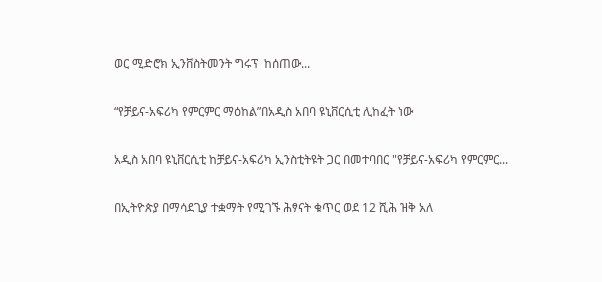ወር ሚድሮክ ኢንቨስትመንት ግሩፕ  ከሰጠው...

“የቻይና-አፍሪካ የምርምር ማዕከል”በአዲስ አበባ ዩኒቨርሲቲ ሊከፈት ነው

አዲስ አበባ ዩኒቨርሲቲ ከቻይና-አፍሪካ ኢንስቲትዩት ጋር በመተባበር "የቻይና-አፍሪካ የምርምር...

በኢትዮጵያ በማሳደጊያ ተቋማት የሚገኙ ሕፃናት ቁጥር ወደ 12 ሺሕ ዝቅ አለ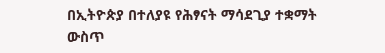በኢትዮጵያ በተለያዩ የሕፃናት ማሳደጊያ ተቋማት ውስጥ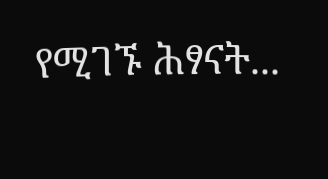የሚገኙ ሕፃናት...